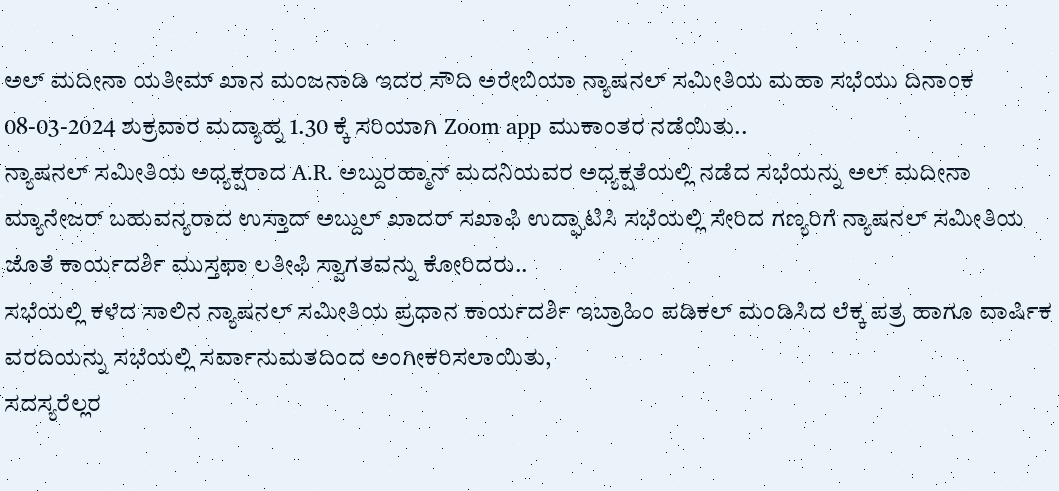ಅಲ್ ಮದೀನಾ ಯತೀಮ್ ಖಾನ ಮಂಜನಾಡಿ ಇದರ ಸೌದಿ ಅರೇಬಿಯಾ ನ್ಯಾಷನಲ್ ಸಮೀತಿಯ ಮಹಾ ಸಭೆಯು ದಿನಾಂಕ 08-03-2024 ಶುಕ್ರವಾರ ಮದ್ಯಾಹ್ನ 1.30 ಕ್ಕೆ ಸರಿಯಾಗಿ Zoom app ಮುಕಾಂತರ ನಡೆಯಿತು..
ನ್ಯಾಷನಲ್ ಸಮೀತಿಯ ಅಧ್ಯಕ್ಷರಾದ A.R. ಅಬ್ದುರಹ್ಮಾನ್ ಮದನಿಯವರ ಅಧ್ಯಕ್ಷತೆಯಲ್ಲಿ ನಡೆದ ಸಭೆಯನ್ನು ಅಲ್ ಮದೀನಾ ಮ್ಯಾನೇಜರ್ ಬಹುವನ್ಯರಾದ ಉಸ್ತಾದ್ ಅಬ್ದುಲ್ ಖಾದರ್ ಸಖಾಫಿ ಉದ್ಘಾಟಿಸಿ ಸಭೆಯಲ್ಲಿ ಸೇರಿದ ಗಣ್ಯರಿಗೆ ನ್ಯಾಷನಲ್ ಸಮೀತಿಯ ಜೊತೆ ಕಾರ್ಯದರ್ಶಿ ಮುಸ್ತಫಾ ಲತೀಫಿ ಸ್ವಾಗತವನ್ನು ಕೋರಿದರು..
ಸಭೆಯಲ್ಲಿ ಕಳೆದ ಸಾಲಿನ ನ್ಯಾಷನಲ್ ಸಮೀತಿಯ ಪ್ರಧಾನ ಕಾರ್ಯದರ್ಶಿ ಇಬ್ರಾಹಿಂ ಪಡಿಕಲ್ ಮಂಡಿಸಿದ ಲೆಕ್ಕ ಪತ್ರ ಹಾಗೂ ವಾರ್ಷಿಕ ವರದಿಯನ್ನು ಸಭೆಯಲ್ಲಿ ಸರ್ವಾನುಮತದಿಂದ ಅಂಗೀಕರಿಸಲಾಯಿತು,
ಸದಸ್ಯರೆಲ್ಲರ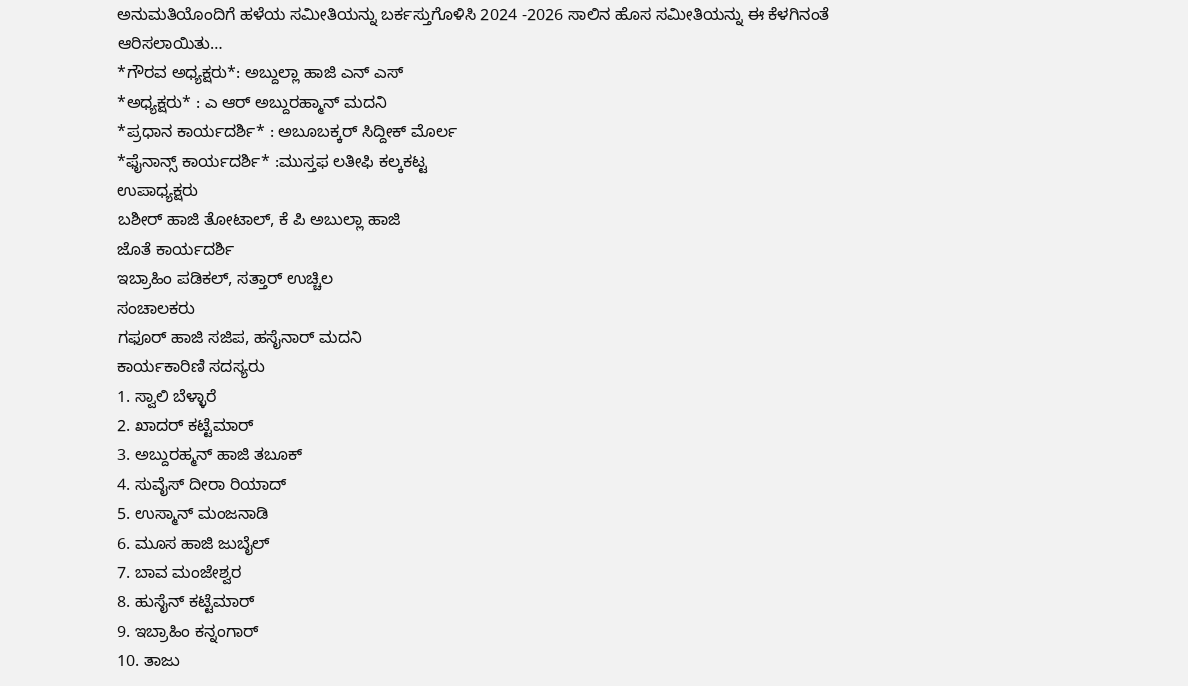ಅನುಮತಿಯೊಂದಿಗೆ ಹಳೆಯ ಸಮೀತಿಯನ್ನು ಬರ್ಕಸ್ತುಗೊಳಿಸಿ 2024 -2026 ಸಾಲಿನ ಹೊಸ ಸಮೀತಿಯನ್ನು ಈ ಕೆಳಗಿನಂತೆ ಆರಿಸಲಾಯಿತು…
*ಗೌರವ ಅಧ್ಯಕ್ಷರು*: ಅಬ್ದುಲ್ಲಾ ಹಾಜಿ ಎನ್ ಎಸ್
*ಅಧ್ಯಕ್ಷರು* : ಎ ಆರ್ ಅಬ್ದುರಹ್ಮಾನ್ ಮದನಿ
*ಪ್ರಧಾನ ಕಾರ್ಯದರ್ಶಿ* : ಅಬೂಬಕ್ಕರ್ ಸಿದ್ದೀಕ್ ಮೊರ್ಲ
*ಫೈನಾನ್ಸ್ ಕಾರ್ಯದರ್ಶಿ* :ಮುಸ್ತಫ ಲತೀಫಿ ಕಲ್ಕಕಟ್ಟ
ಉಪಾಧ್ಯಕ್ಷರು
ಬಶೀರ್ ಹಾಜಿ ತೋಟಾಲ್, ಕೆ ಪಿ ಅಬುಲ್ಲಾ ಹಾಜಿ
ಜೊತೆ ಕಾರ್ಯದರ್ಶಿ
ಇಬ್ರಾಹಿಂ ಪಡಿಕಲ್, ಸತ್ತಾರ್ ಉಚ್ಚಿಲ
ಸಂಚಾಲಕರು
ಗಫೂರ್ ಹಾಜಿ ಸಜಿಪ, ಹಸೈನಾರ್ ಮದನಿ
ಕಾರ್ಯಕಾರಿಣಿ ಸದಸ್ಯರು
1. ಸ್ವಾಲಿ ಬೆಳ್ಳಾರೆ
2. ಖಾದರ್ ಕಟ್ಟೆಮಾರ್
3. ಅಬ್ದುರಹ್ಮನ್ ಹಾಜಿ ತಬೂಕ್
4. ಸುವೈಸ್ ದೀರಾ ರಿಯಾದ್
5. ಉಸ್ಮಾನ್ ಮಂಜನಾಡಿ
6. ಮೂಸ ಹಾಜಿ ಜುಬೈಲ್
7. ಬಾವ ಮಂಜೇಶ್ವರ
8. ಹುಸೈನ್ ಕಟ್ಟೆಮಾರ್
9. ಇಬ್ರಾಹಿಂ ಕನ್ನಂಗಾರ್
10. ತಾಜು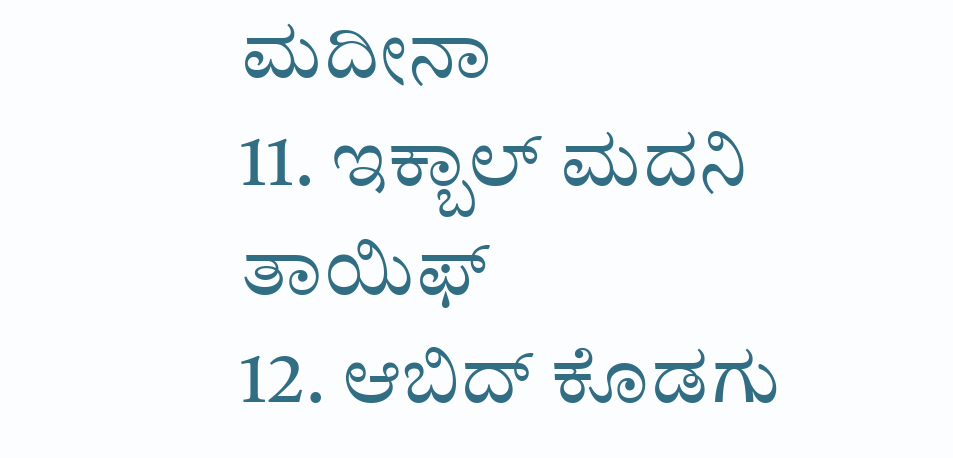ಮದೀನಾ
11. ಇಕ್ಬಾಲ್ ಮದನಿ ತಾಯಿಫ್
12. ಆಬಿದ್ ಕೊಡಗು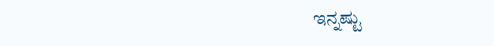ಇನ್ನಷ್ಟು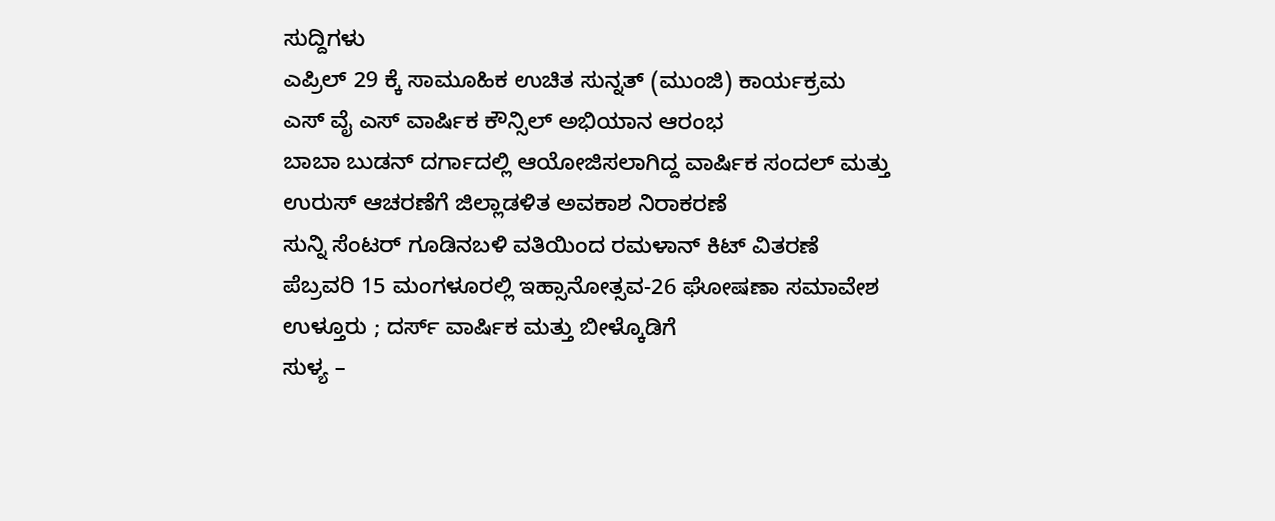ಸುದ್ದಿಗಳು
ಎಪ್ರಿಲ್ 29 ಕ್ಕೆ ಸಾಮೂಹಿಕ ಉಚಿತ ಸುನ್ನತ್ (ಮುಂಜಿ) ಕಾರ್ಯಕ್ರಮ
ಎಸ್ ವೈ ಎಸ್ ವಾರ್ಷಿಕ ಕೌನ್ಸಿಲ್ ಅಭಿಯಾನ ಆರಂಭ
ಬಾಬಾ ಬುಡನ್ ದರ್ಗಾದಲ್ಲಿ ಆಯೋಜಿಸಲಾಗಿದ್ದ ವಾರ್ಷಿಕ ಸಂದಲ್ ಮತ್ತು ಉರುಸ್ ಆಚರಣೆಗೆ ಜಿಲ್ಲಾಡಳಿತ ಅವಕಾಶ ನಿರಾಕರಣೆ
ಸುನ್ನಿ ಸೆಂಟರ್ ಗೂಡಿನಬಳಿ ವತಿಯಿಂದ ರಮಳಾನ್ ಕಿಟ್ ವಿತರಣೆ
ಪೆಬ್ರವರಿ 15 ಮಂಗಳೂರಲ್ಲಿ ಇಹ್ಸಾನೋತ್ಸವ-26 ಘೋಷಣಾ ಸಮಾವೇಶ
ಉಳ್ತೂರು ; ದರ್ಸ್ ವಾರ್ಷಿಕ ಮತ್ತು ಬೀಳ್ಕೊಡಿಗೆ
ಸುಳ್ಯ –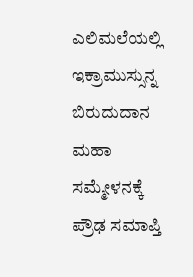ಎಲಿಮಲೆಯಲ್ಲಿ ಇಕ್ರಾಮುಸ್ಸುನ್ನ ಬಿರುದುದಾನ ಮಹಾ ಸಮ್ಮೇಳನಕ್ಕೆ ಪ್ರೌಢ ಸಮಾಪ್ತಿ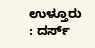ಉಳ್ತೂರು : ದರ್ಸ್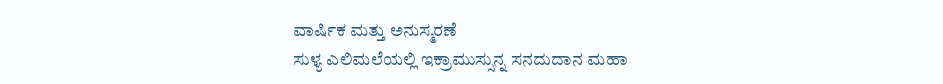ವಾರ್ಷಿಕ ಮತ್ತು ಅನುಸ್ಮರಣೆ
ಸುಳ್ಯ ಎಲಿಮಲೆಯಲ್ಲಿ ಇಕ್ರಾಮುಸ್ಸುನ್ನ ಸನದುದಾನ ಮಹಾ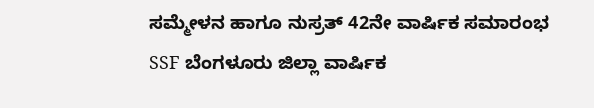ಸಮ್ಮೇಳನ ಹಾಗೂ ನುಸ್ರತ್ 42ನೇ ವಾರ್ಷಿಕ ಸಮಾರಂಭ
SSF ಬೆಂಗಳೂರು ಜಿಲ್ಲಾ ವಾರ್ಷಿಕ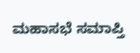ಮಹಾಸಭೆ ಸಮಾಪ್ತಿ